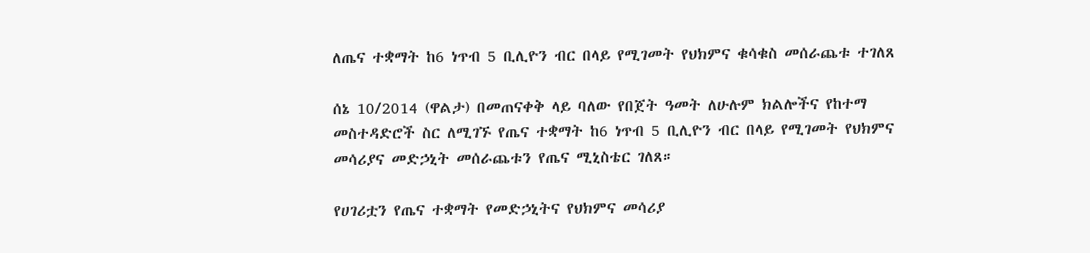ለጤና ተቋማት ከ6 ነጥብ 5 ቢሊዮን ብር በላይ የሚገመት የህክምና ቁሳቁስ መሰራጨቱ ተገለጸ

ሰኔ 10/2014 (ዋልታ) በመጠናቀቅ ላይ ባለው የበጀት ዓመት ለሁሉም ክልሎችና የከተማ መስተዳድሮች ስር ለሚገኙ የጤና ተቋማት ከ6 ነጥብ 5 ቢሊዮን ብር በላይ የሚገመት የህክምና መሳሪያና መድኃኒት መሰራጨቱን የጤና ሚኒስቴር ገለጸ።

የሀገሪቷን የጤና ተቋማት የመድኃኒትና የህክምና መሳሪያ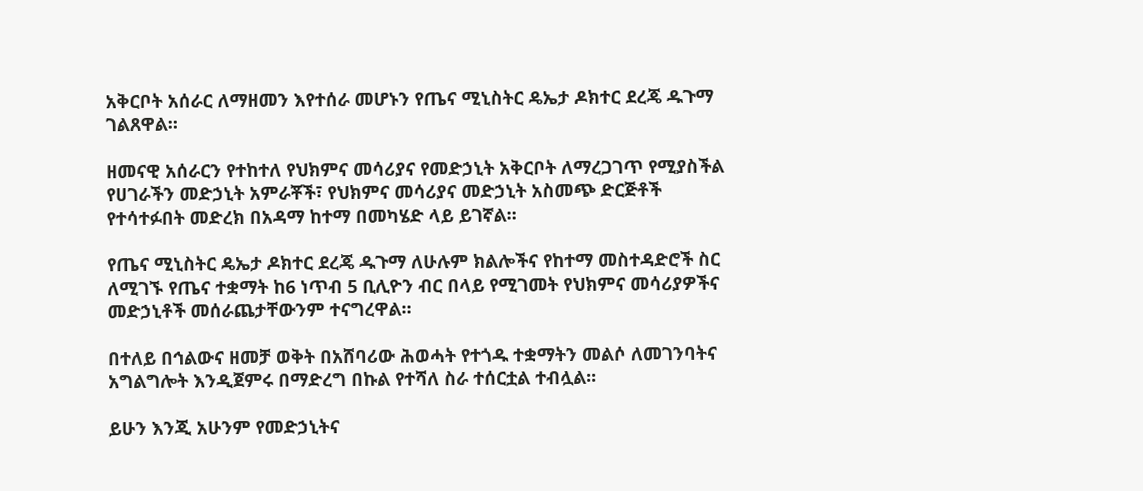አቅርቦት አሰራር ለማዘመን እየተሰራ መሆኑን የጤና ሚኒስትር ዴኤታ ዶክተር ደረጄ ዱጉማ ገልጸዋል።

ዘመናዊ አሰራርን የተከተለ የህክምና መሳሪያና የመድኃኒት አቅርቦት ለማረጋገጥ የሚያስችል የሀገራችን መድኃኒት አምራቾች፣ የህክምና መሳሪያና መድኃኒት አስመጭ ድርጅቶች የተሳተፉበት መድረክ በአዳማ ከተማ በመካሄድ ላይ ይገኛል።

የጤና ሚኒስትር ዴኤታ ዶክተር ደረጄ ዱጉማ ለሁሉም ክልሎችና የከተማ መስተዳድሮች ስር ለሚገኙ የጤና ተቋማት ከ6 ነጥብ 5 ቢሊዮን ብር በላይ የሚገመት የህክምና መሳሪያዎችና መድኃኒቶች መሰራጨታቸውንም ተናግረዋል።

በተለይ በኅልውና ዘመቻ ወቅት በአሸባሪው ሕወሓት የተጎዱ ተቋማትን መልሶ ለመገንባትና አግልግሎት እንዲጀምሩ በማድረግ በኩል የተሻለ ስራ ተሰርቷል ተብሏል፡፡

ይሁን እንጂ አሁንም የመድኃኒትና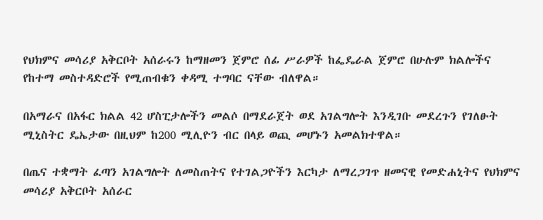የህክምና መሳሪያ አቅርቦት አሰራሩን ከማዘመን ጀምሮ ሰፊ ሥራዎች ከፌዴራል ጀምሮ በሁሉም ክልሎችና የከተማ መስተዳድሮች የሚጠብቁን ቀዳሚ ተግባር ናቸው ብለዋል።

በአማራና በአፋር ክልል 42 ሆስፒታሎችን መልሶ በማደራጀት ወደ አገልግሎት እንዲገቡ መደረጉን የገለፁት ሚኒስትር ዴኤታው በዚህም ከ200 ሚሊዮን ብር በላይ ወጪ መሆኑን አመልክተዋል።

በጤና ተቋማት ፈጣን አገልግሎት ለመስጠትና የተገልጋዮችን እርካታ ለማረጋገጥ ዘመናዊ የመድሐኒትና የህክምና መሳሪያ አቅርቦት አሰራር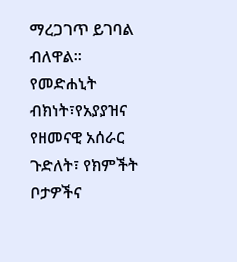ማረጋገጥ ይገባል ብለዋል።
የመድሐኒት ብክነት፣የአያያዝና የዘመናዊ አሰራር ጉድለት፣ የክምችት ቦታዎችና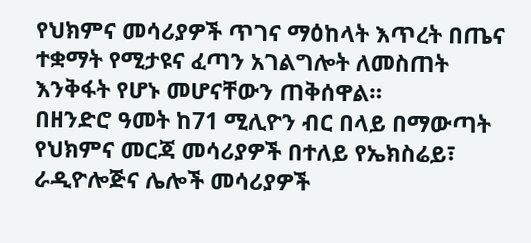የህክምና መሳሪያዎች ጥገና ማዕከላት እጥረት በጤና ተቋማት የሚታዩና ፈጣን አገልግሎት ለመስጠት እንቅፋት የሆኑ መሆናቸውን ጠቅሰዋል።
በዘንድሮ ዓመት ከ71 ሚሊዮን ብር በላይ በማውጣት የህክምና መርጃ መሳሪያዎች በተለይ የኤክስሬይ፣ ራዲዮሎጅና ሌሎች መሳሪያዎች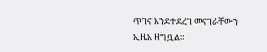ጥገና እንደተደረገ መናገራቸውን ኢዜአ ዘግቧል።